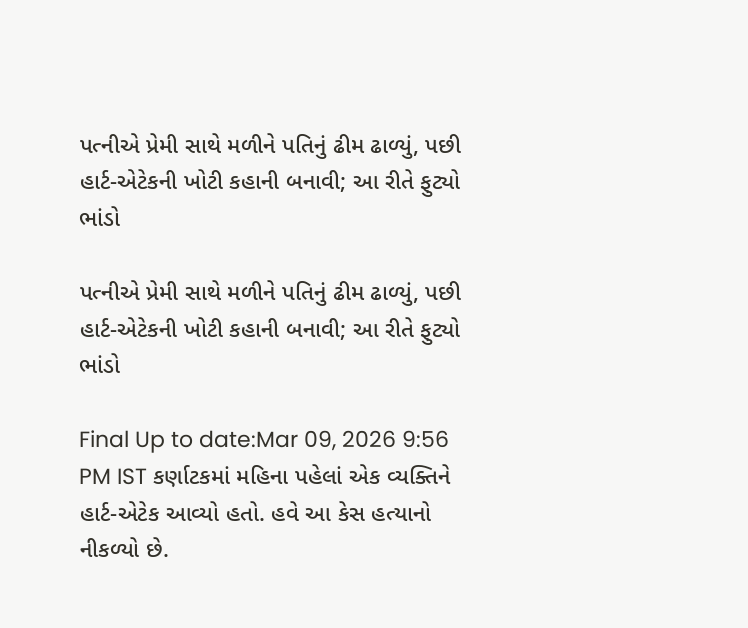પત્નીએ પ્રેમી સાથે મળીને પતિનું ઢીમ ઢાળ્યું, પછી હાર્ટ-એટેકની ખોટી કહાની બનાવી; આ રીતે ફુટ્યો ભાંડો

પત્નીએ પ્રેમી સાથે મળીને પતિનું ઢીમ ઢાળ્યું, પછી હાર્ટ-એટેકની ખોટી કહાની બનાવી; આ રીતે ફુટ્યો ભાંડો

Final Up to date:Mar 09, 2026 9:56 PM IST કર્ણાટકમાં મહિના પહેલાં એક વ્યક્તિને હાર્ટ-એટેક આવ્યો હતો. હવે આ કેસ હત્યાનો નીકળ્યો છે.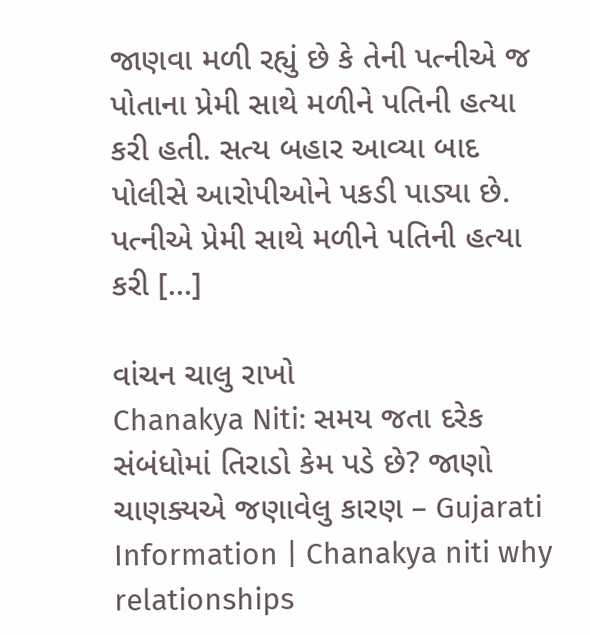જાણવા મળી રહ્યું છે કે તેની પત્નીએ જ પોતાના પ્રેમી સાથે મળીને પતિની હત્યા કરી હતી. સત્ય બહાર આવ્યા બાદ પોલીસે આરોપીઓને પકડી પાડ્યા છે. પત્નીએ પ્રેમી સાથે મળીને પતિની હત્યા કરી […]

વાંચન ચાલુ રાખો
Chanakya Niti: સમય જતા દરેક સંબંધોમાં તિરાડો કેમ પડે છે? જાણો ચાણક્યએ જણાવેલુ કારણ – Gujarati Information | Chanakya niti why relationships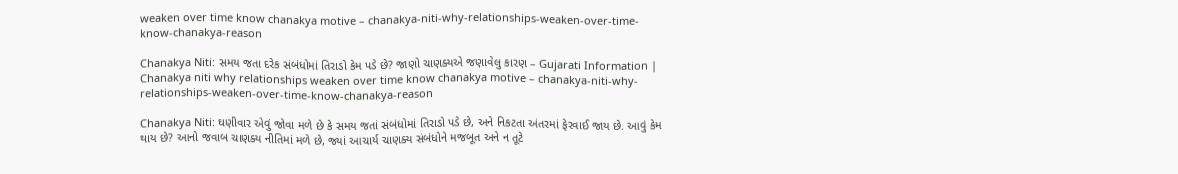weaken over time know chanakya motive – chanakya-niti-why-relationships-weaken-over-time-know-chanakya-reason

Chanakya Niti: સમય જતા દરેક સંબંધોમાં તિરાડો કેમ પડે છે? જાણો ચાણક્યએ જણાવેલુ કારણ – Gujarati Information | Chanakya niti why relationships weaken over time know chanakya motive – chanakya-niti-why-relationships-weaken-over-time-know-chanakya-reason

Chanakya Niti: ઘણીવાર એવું જોવા મળે છે કે સમય જતાં સંબંધોમાં તિરાડો પડે છે, અને નિકટતા અંતરમાં ફેરવાઈ જાય છે. આવું કેમ થાય છે? આનો જવાબ ચાણક્ય નીતિમાં મળે છે, જ્યાં આચાર્ય ચાણક્ય સંબંધોને મજબૂત અને ન તૂટે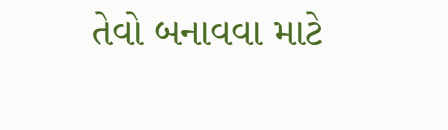તેવો બનાવવા માટે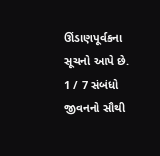ઊંડાણપૂર્વકના સૂચનો આપે છે. 1 / 7 સંબંધો જીવનનો સૌથી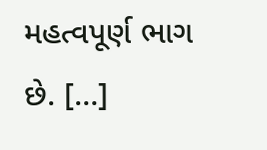મહત્વપૂર્ણ ભાગ છે. […]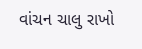વાંચન ચાલુ રાખો